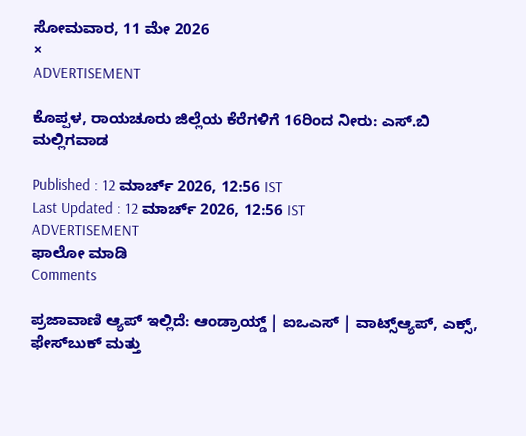ಸೋಮವಾರ, 11 ಮೇ 2026
×
ADVERTISEMENT

ಕೊಪ್ಪಳ, ರಾಯಚೂರು ಜಿಲ್ಲೆಯ ಕೆರೆಗಳಿಗೆ 16ರಿಂದ ನೀರು: ಎಸ್.ಬಿ ಮಲ್ಲಿಗವಾಡ

Published : 12 ಮಾರ್ಚ್ 2026, 12:56 IST
Last Updated : 12 ಮಾರ್ಚ್ 2026, 12:56 IST
ADVERTISEMENT
ಫಾಲೋ ಮಾಡಿ
Comments

ಪ್ರಜಾವಾಣಿ ಆ್ಯಪ್ ಇಲ್ಲಿದೆ: ಆಂಡ್ರಾಯ್ಡ್ | ಐಒಎಸ್ | ವಾಟ್ಸ್ಆ್ಯಪ್, ಎಕ್ಸ್, ಫೇಸ್‌ಬುಕ್ ಮತ್ತು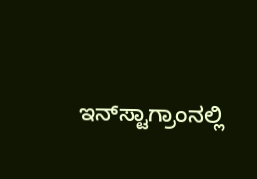ಇನ್‌ಸ್ಟಾಗ್ರಾಂನಲ್ಲಿ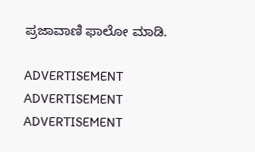ಪ್ರಜಾವಾಣಿ ಫಾಲೋ ಮಾಡಿ.

ADVERTISEMENT
ADVERTISEMENT
ADVERTISEMENT